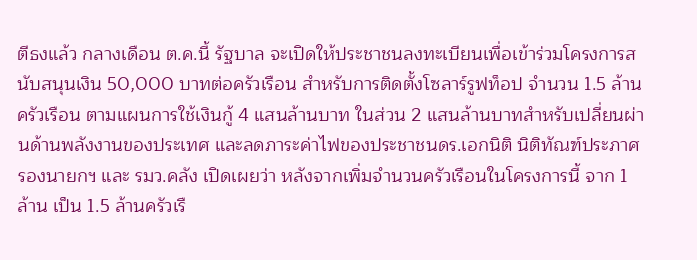ตีธงแล้ว กลางเดือน ต.ค.นี้ รัฐบาล จะเปิดให้ประชาชนลงทะเบียนเพื่อเข้าร่วมโครงการสนับสนุนเงิน 50,000 บาทต่อครัวเรือน สำหรับการติดตั้งโซลาร์รูฟท็อป จำนวน 1.5 ล้านครัวเรือน ตามแผนการใช้เงินกู้ 4 แสนล้านบาท ในส่วน 2 แสนล้านบาทสำหรับเปลี่ยนผ่านด้านพลังงานของประเทศ และลดภาระค่าไฟของประชาชนดร.เอกนิติ นิติทัณฑ์ประภาศ รองนายกฯ และ รมว.คลัง เปิดเผยว่า หลังจากเพิ่มจำนวนครัวเรือนในโครงการนี้ จาก 1 ล้าน เป็น 1.5 ล้านครัวเรื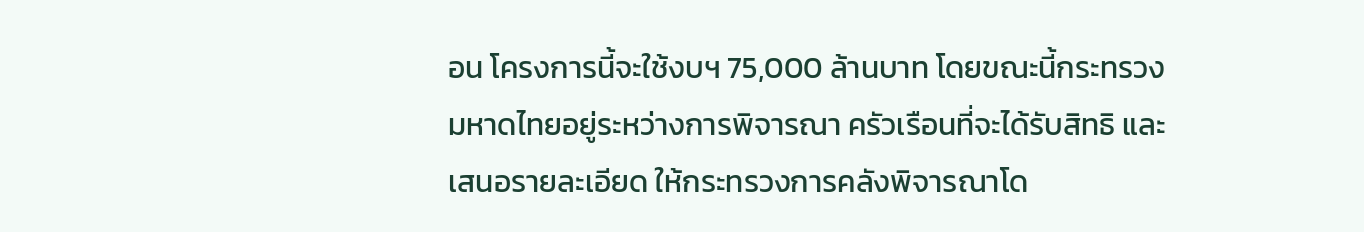อน โครงการนี้จะใช้งบฯ 75,000 ล้านบาท โดยขณะนี้กระทรวงมหาดไทยอยู่ระหว่างการพิจารณา ครัวเรือนที่จะได้รับสิทธิ และเสนอรายละเอียด ให้กระทรวงการคลังพิจารณาโด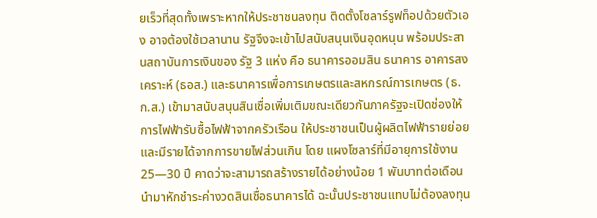ยเร็วที่สุดทั้งเพราะหากให้ประชาชนลงทุน ติดตั้งโซลาร์รูฟท็อปด้วยตัวเอง อาจต้องใช้เวลานาน รัฐจึงจะเข้าไปสนับสนุนเงินอุดหนุน พร้อมประสานสถาบันการเงินของ รัฐ 3 แห่ง คือ ธนาคารออมสิน ธนาคาร อาคารสงเคราะห์ (ธอส.) และธนาคารเพื่อการเกษตรและสหกรณ์การเกษตร (ธ.ก.ส.) เข้ามาสนับสนุนสินเชื่อเพิ่มเติมขณะเดียวกันภาครัฐจะเปิดช่องให้การไฟฟ้ารับซื้อไฟฟ้าจากครัวเรือน ให้ประชาชนเป็นผู้ผลิตไฟฟ้ารายย่อยและมีรายได้จากการขายไฟส่วนเกิน โดย แผงโซลาร์ที่มีอายุการใช้งาน 25—30 ปี คาดว่าจะสามารถสร้างรายได้อย่างน้อย 1 พันบาทต่อเดือน นำมาหักชำระค่างวดสินเชื่อธนาคารได้ ฉะนั้นประชาชนแทบไม่ต้องลงทุน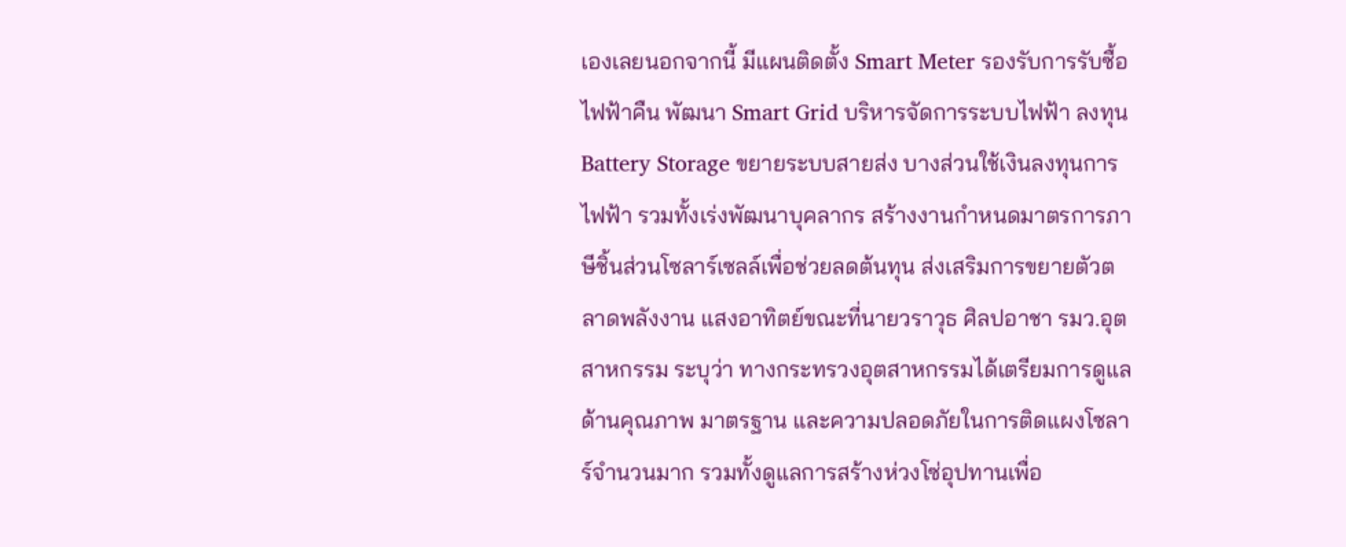เองเลยนอกจากนี้ มีแผนติดตั้ง Smart Meter รองรับการรับซื้อไฟฟ้าคืน พัฒนา Smart Grid บริหารจัดการระบบไฟฟ้า ลงทุน Battery Storage ขยายระบบสายส่ง บางส่วนใช้เงินลงทุนการไฟฟ้า รวมทั้งเร่งพัฒนาบุคลากร สร้างงานกำหนดมาตรการภาษีชิ้นส่วนโซลาร์เซลล์เพื่อช่วยลดต้นทุน ส่งเสริมการขยายตัวตลาดพลังงาน แสงอาทิตย์ขณะที่นายวราวุธ ศิลปอาชา รมว.อุตสาหกรรม ระบุว่า ทางกระทรวงอุตสาหกรรมได้เตรียมการดูแลด้านคุณภาพ มาตรฐาน และความปลอดภัยในการติดแผงโซลาร์จำนวนมาก รวมทั้งดูแลการสร้างห่วงโซ่อุปทานเพื่อ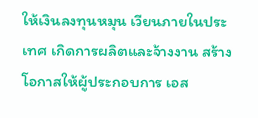ให้เงินลงทุนหมุน เวียนภายในประเทศ เกิดการผลิตและจ้างงาน สร้างโอกาสให้ผู้ประกอบการ เอส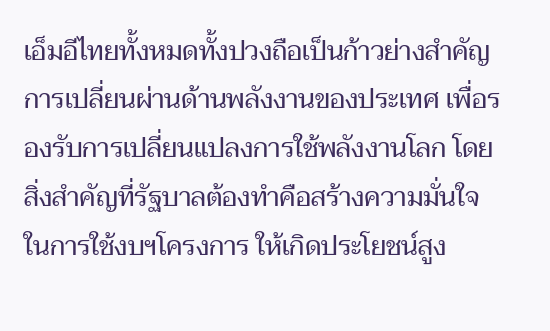เอ็มอีไทยทั้งหมดทั้งปวงถือเป็นก้าวย่างสำคัญการเปลี่ยนผ่านด้านพลังงานของประเทศ เพื่อรองรับการเปลี่ยนแปลงการใช้พลังงานโลก โดยสิ่งสำคัญที่รัฐบาลต้องทำคือสร้างความมั่นใจในการใช้งบฯโครงการ ให้เกิดประโยชน์สูง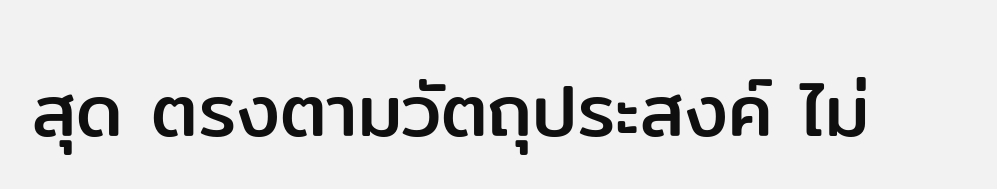สุด ตรงตามวัตถุประสงค์ ไม่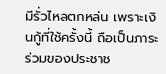มีรั่วไหลตกหล่น เพราะเงินกู้ที่ใช้ครั้งนี้ ถือเป็นภาระร่วมของประชาช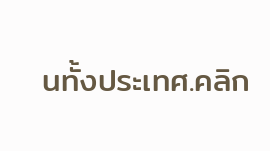นทั้งประเทศ.คลิก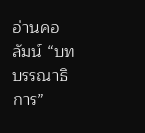อ่านคอลัมน์ “บทบรรณาธิการ”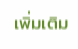เพิ่มเติม